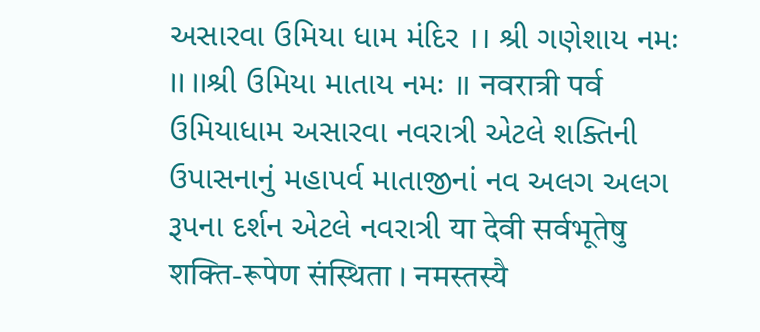અસારવા ઉમિયા ધામ મંદિર ।। શ્રી ગણેશાય નમઃ ।। ।।શ્રી ઉમિયા માતાય નમઃ ॥ नवरात्री पर्व ઉમિયાધામ અસારવા નવરાત્રી એટલે શક્તિની ઉપાસનાનું મહાપર્વ માતાજીનાં નવ અલગ અલગ રૂપના દર્શન એટલે નવરાત્રી या देवी सर्वभूतेषु शक्ति-रूपेण संस्थिता । नमस्तस्यै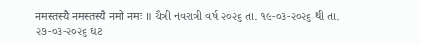नमस्तस्यै नमस्तस्यै नमो नमः ॥ ચૈત્રી નવરાત્રી વર્ષ ૨૦૨૬ તા. ૧૯-૦૩-૨૦૨૬ થી તા. ૨૭-૦૩-૨૦૨૬ ઘટ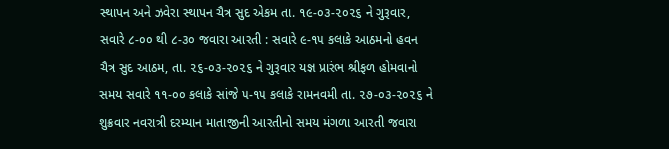સ્થાપન અને ઝવેરા સ્થાપન ચૈત્ર સુદ એકમ તા. ૧૯-૦૩-૨૦૨૬ ને ગુરૂવાર, સવારે ૮-૦૦ થી ૮-૩૦ જવારા આરતી : સવારે ૯-૧૫ કલાકે આઠમનો હવન ચૈત્ર સુદ આઠમ, તા. ૨૬-૦૩-૨૦૨૬ ને ગુરૂવાર યજ્ઞ પ્રારંભ શ્રીફળ હોમવાનો સમય સવારે ૧૧-૦૦ કલાકે સાંજે ૫-૧૫ કલાકે રામનવમી તા. ૨૭-૦૩-૨૦૨૬ ને શુક્રવાર નવરાત્રી દરમ્યાન માતાજીની આરતીનો સમય મંગળા આરતી જવારા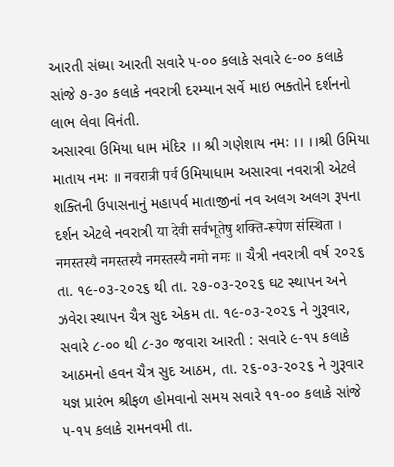આરતી સંધ્યા આરતી સવારે ૫-૦૦ કલાકે સવારે ૯-૦૦ કલાકે સાંજે ૭-૩૦ કલાકે નવરાત્રી દરમ્યાન સર્વે માઇ ભક્તોને દર્શનનો લાભ લેવા વિનંતી.
અસારવા ઉમિયા ધામ મંદિર ।। શ્રી ગણેશાય નમઃ ।। ।।શ્રી ઉમિયા માતાય નમઃ ॥ नवरात्री पर्व ઉમિયાધામ અસારવા નવરાત્રી એટલે શક્તિની ઉપાસનાનું મહાપર્વ માતાજીનાં નવ અલગ અલગ રૂપના દર્શન એટલે નવરાત્રી या देवी सर्वभूतेषु शक्ति-रूपेण संस्थिता । नमस्तस्यै नमस्तस्यै नमस्तस्यै नमो नमः ॥ ચૈત્રી નવરાત્રી વર્ષ ૨૦૨૬ તા. ૧૯-૦૩-૨૦૨૬ થી તા. ૨૭-૦૩-૨૦૨૬ ઘટ સ્થાપન અને ઝવેરા સ્થાપન ચૈત્ર સુદ એકમ તા. ૧૯-૦૩-૨૦૨૬ ને ગુરૂવાર, સવારે ૮-૦૦ થી ૮-૩૦ જવારા આરતી : સવારે ૯-૧૫ કલાકે આઠમનો હવન ચૈત્ર સુદ આઠમ, તા. ૨૬-૦૩-૨૦૨૬ ને ગુરૂવાર યજ્ઞ પ્રારંભ શ્રીફળ હોમવાનો સમય સવારે ૧૧-૦૦ કલાકે સાંજે ૫-૧૫ કલાકે રામનવમી તા.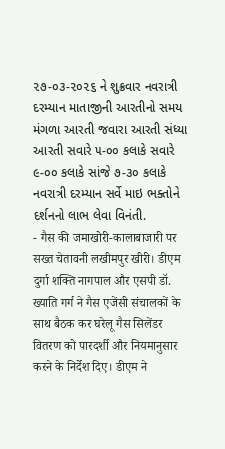૨૭-૦૩-૨૦૨૬ ને શુક્રવાર નવરાત્રી દરમ્યાન માતાજીની આરતીનો સમય મંગળા આરતી જવારા આરતી સંધ્યા આરતી સવારે ૫-૦૦ કલાકે સવારે ૯-૦૦ કલાકે સાંજે ૭-૩૦ કલાકે નવરાત્રી દરમ્યાન સર્વે માઇ ભક્તોને દર્શનનો લાભ લેવા વિનંતી.
- गैस की जमाखोरी-कालाबाजारी पर सख्त चेतावनी लखीमपुर खीरी। डीएम दुर्गा शक्ति नागपाल और एसपी डॉ. ख्याति गर्ग ने गैस एजेंसी संचालकों के साथ बैठक कर घरेलू गैस सिलेंडर वितरण को पारदर्शी और नियमानुसार करने के निर्देश दिए। डीएम ने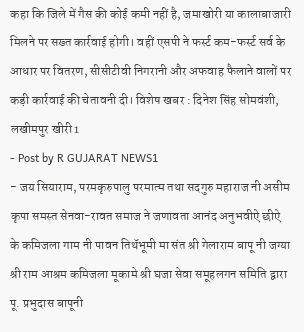कहा कि जिले में गैस की कोई कमी नहीं है, जमाखोरी या कालाबाजारी मिलने पर सख्त कार्रवाई होगी। वहीं एसपी ने फर्स्ट कम-फर्स्ट सर्व के आधार पर वितरण, सीसीटीवी निगरानी और अफवाह फैलाने वालों पर कड़ी कार्रवाई की चेतावनी दी। विशेष खबर : दिनेश सिंह सोमवंशी, लखीमपुर खीरी1
- Post by R GUJARAT NEWS1
- जय सियाराम, परमकृरुपालु परमात्म तथा सदगुरु महाराज नी असीम कृपा समस्त सेनवा-रावत समाज ने जणावता आनंद अनुभवीऐ छीऐ के कमिजला गाम नी पावन तिथॅभूमी मा संत श्री गेलाराम बापू नी जग्या श्री राम आश्रम कमिजला मूकामे श्री घजा सेवा समूहलगन समिति द्वारा पू. प्रभुदास बापूनी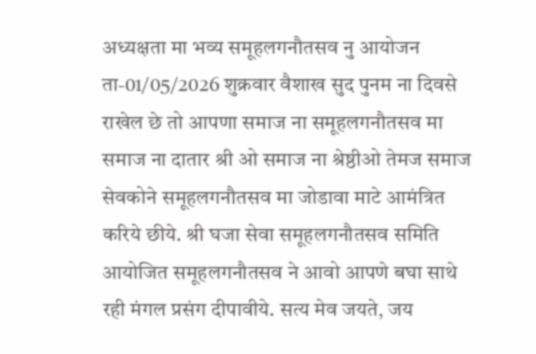अध्यक्षता मा भव्य समूहलगनौतसव नु आयोजन ता-01/05/2026 शुक्रवार वैशाख सुद पुनम ना दिवसे राखेल छे तो आपणा समाज ना समूहलगनौतसव मा समाज ना दातार श्री ओ समाज ना श्रेष्ठीओ तेमज समाज सेवकोने समूहलगनौतसव मा जोडावा माटे आमंत्रित करिये छीये. श्री घजा सेवा समूहलगनौतसव समिति आयोजित समूहलगनौतसव ने आवो आपणे बघा साथे रही मंगल प्रसंग दीपावीये. सत्य मेव जयते, जय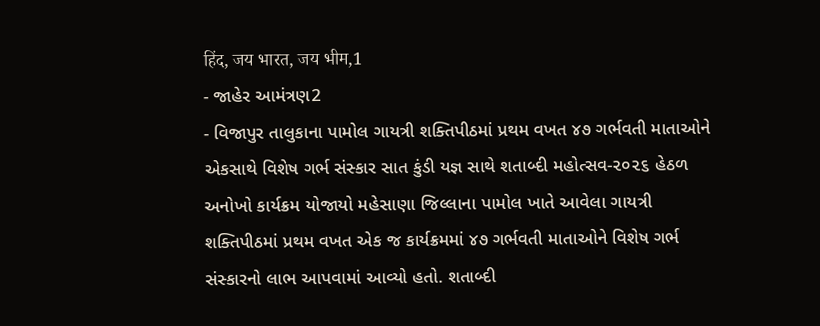हिंद, जय भारत, जय भीम,1
- જાહેર આમંત્રણ2
- વિજાપુર તાલુકાના પામોલ ગાયત્રી શક્તિપીઠમાં પ્રથમ વખત ૪૭ ગર્ભવતી માતાઓને એકસાથે વિશેષ ગર્ભ સંસ્કાર સાત કુંડી યજ્ઞ સાથે શતાબ્દી મહોત્સવ-૨૦૨૬ હેઠળ અનોખો કાર્યક્રમ યોજાયો મહેસાણા જિલ્લાના પામોલ ખાતે આવેલા ગાયત્રી શક્તિપીઠમાં પ્રથમ વખત એક જ કાર્યક્રમમાં ૪૭ ગર્ભવતી માતાઓને વિશેષ ગર્ભ સંસ્કારનો લાભ આપવામાં આવ્યો હતો. શતાબ્દી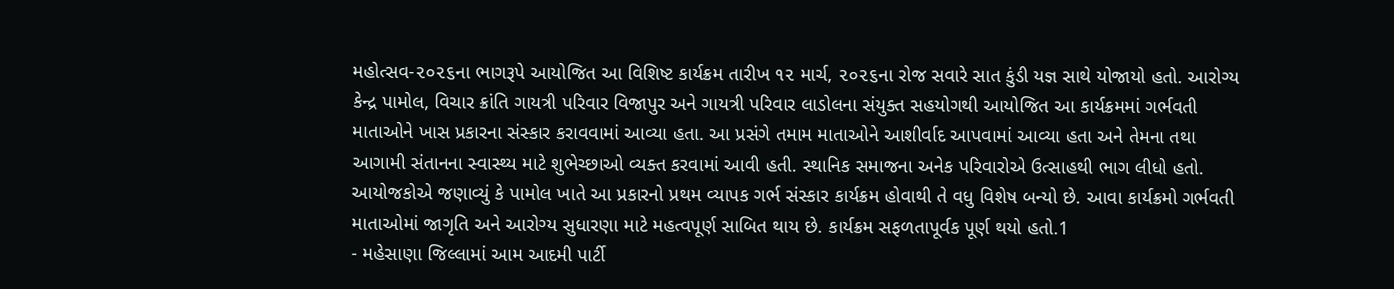મહોત્સવ-૨૦૨૬ના ભાગરૂપે આયોજિત આ વિશિષ્ટ કાર્યક્રમ તારીખ ૧૨ માર્ચ, ૨૦૨૬ના રોજ સવારે સાત કુંડી યજ્ઞ સાથે યોજાયો હતો. આરોગ્ય કેન્દ્ર પામોલ, વિચાર ક્રાંતિ ગાયત્રી પરિવાર વિજાપુર અને ગાયત્રી પરિવાર લાડોલના સંયુક્ત સહયોગથી આયોજિત આ કાર્યક્રમમાં ગર્ભવતી માતાઓને ખાસ પ્રકારના સંસ્કાર કરાવવામાં આવ્યા હતા. આ પ્રસંગે તમામ માતાઓને આશીર્વાદ આપવામાં આવ્યા હતા અને તેમના તથા આગામી સંતાનના સ્વાસ્થ્ય માટે શુભેચ્છાઓ વ્યક્ત કરવામાં આવી હતી. સ્થાનિક સમાજના અનેક પરિવારોએ ઉત્સાહથી ભાગ લીધો હતો. આયોજકોએ જણાવ્યું કે પામોલ ખાતે આ પ્રકારનો પ્રથમ વ્યાપક ગર્ભ સંસ્કાર કાર્યક્રમ હોવાથી તે વધુ વિશેષ બન્યો છે. આવા કાર્યક્રમો ગર્ભવતી માતાઓમાં જાગૃતિ અને આરોગ્ય સુધારણા માટે મહત્વપૂર્ણ સાબિત થાય છે. કાર્યક્રમ સફળતાપૂર્વક પૂર્ણ થયો હતો.1
- મહેસાણા જિલ્લામાં આમ આદમી પાર્ટી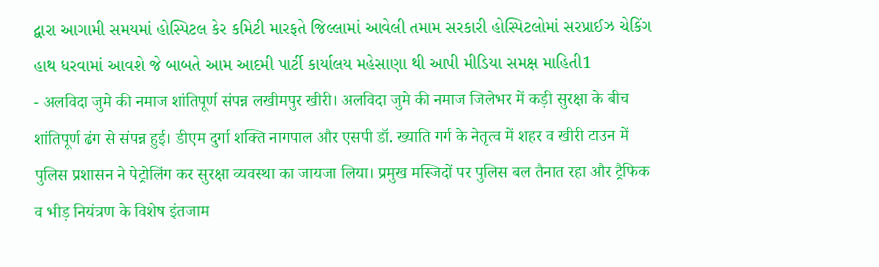દ્વારા આગામી સમયમાં હોસ્પિટલ કેર કમિટી મારફતે જિલ્લામાં આવેલી તમામ સરકારી હોસ્પિટલોમાં સરપ્રાઈઝ ચેકિંગ હાથ ધરવામાં આવશે જે બાબતે આમ આદમી પાર્ટી કાર્યાલય મહેસાણા થી આપી મીડિયા સમક્ષ માહિતી1
- अलविदा जुमे की नमाज शांतिपूर्ण संपन्न लखीमपुर खीरी। अलविदा जुमे की नमाज जिलेभर में कड़ी सुरक्षा के बीच शांतिपूर्ण ढंग से संपन्न हुई। डीएम दुर्गा शक्ति नागपाल और एसपी डॉ. ख्याति गर्ग के नेतृत्व में शहर व खीरी टाउन में पुलिस प्रशासन ने पेट्रोलिंग कर सुरक्षा व्यवस्था का जायजा लिया। प्रमुख मस्जिदों पर पुलिस बल तैनात रहा और ट्रैफिक व भीड़ नियंत्रण के विशेष इंतजाम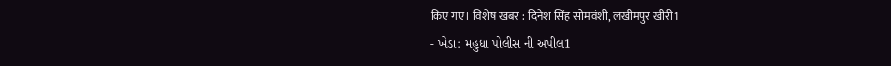किए गए। विशेष खबर : दिनेश सिंह सोमवंशी, लखीमपुर खीरी1
- ખેડા: મહુધા પોલીસ ની અપીલ1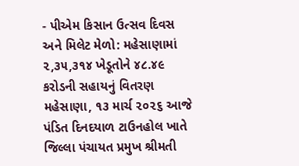- પીએમ કિસાન ઉત્સવ દિવસ અને મિલેટ મેળો: મહેસાણામાં ૨,૩૫,૩૧૪ ખેડૂતોને ૪૮.૪૯ કરોડની સહાયનું વિતરણ મહેસાણા, ૧૩ માર્ચ ૨૦૨૬ આજે પંડિત દિનદયાળ ટાઉનહોલ ખાતે જિલ્લા પંચાયત પ્રમુખ શ્રીમતી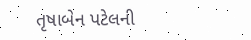તૃષાબેન પટેલની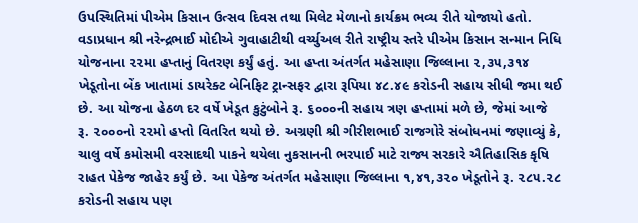ઉપસ્થિતિમાં પીએમ કિસાન ઉત્સવ દિવસ તથા મિલેટ મેળાનો કાર્યક્રમ ભવ્ય રીતે યોજાયો હતો. વડાપ્રધાન શ્રી નરેન્દ્રભાઈ મોદીએ ગુવાહાટીથી વર્ચ્યુઅલ રીતે રાષ્ટ્રીય સ્તરે પીએમ કિસાન સન્માન નિધિ યોજનાના ૨૨મા હપ્તાનું વિતરણ કર્યું હતું. આ હપ્તા અંતર્ગત મહેસાણા જિલ્લાના ૨,૩૫,૩૧૪ ખેડૂતોના બેંક ખાતામાં ડાયરેક્ટ બેનિફિટ ટ્રાન્સફર દ્વારા રૂપિયા ૪૮.૪૯ કરોડની સહાય સીધી જમા થઈ છે. આ યોજના હેઠળ દર વર્ષે ખેડૂત કુટુંબોને રૂ. ૬૦૦૦ની સહાય ત્રણ હપ્તામાં મળે છે, જેમાં આજે રૂ. ૨૦૦૦નો ૨૨મો હપ્તો વિતરિત થયો છે. અગ્રણી શ્રી ગીરીશભાઈ રાજગોરે સંબોધનમાં જણાવ્યું કે, ચાલુ વર્ષે કમોસમી વરસાદથી પાકને થયેલા નુકસાનની ભરપાઈ માટે રાજ્ય સરકારે ઐતિહાસિક કૃષિ રાહત પેકેજ જાહેર કર્યું છે. આ પેકેજ અંતર્ગત મહેસાણા જિલ્લાના ૧,૪૧,૩૨૦ ખેડૂતોને રૂ. ૨૮૫.૨૮ કરોડની સહાય પણ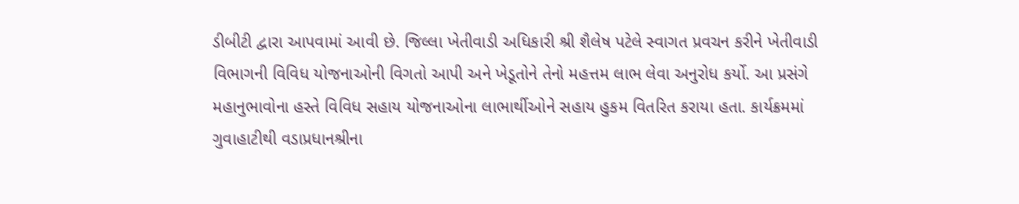ડીબીટી દ્વારા આપવામાં આવી છે. જિલ્લા ખેતીવાડી અધિકારી શ્રી શૈલેષ પટેલે સ્વાગત પ્રવચન કરીને ખેતીવાડી વિભાગની વિવિધ યોજનાઓની વિગતો આપી અને ખેડૂતોને તેનો મહત્તમ લાભ લેવા અનુરોધ કર્યો. આ પ્રસંગે મહાનુભાવોના હસ્તે વિવિધ સહાય યોજનાઓના લાભાર્થીઓને સહાય હુકમ વિતરિત કરાયા હતા. કાર્યક્રમમાં ગુવાહાટીથી વડાપ્રધાનશ્રીના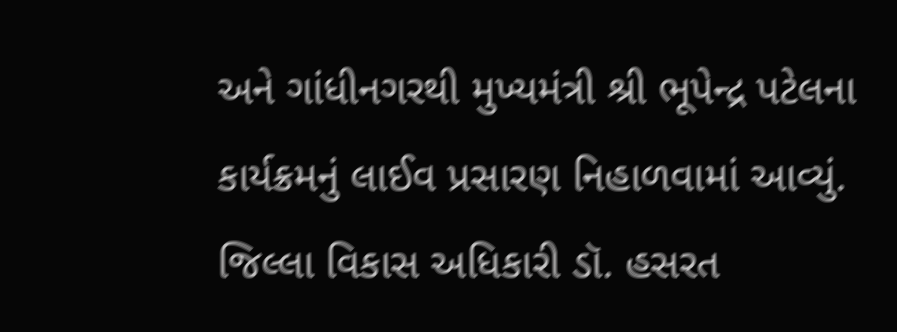અને ગાંધીનગરથી મુખ્યમંત્રી શ્રી ભૂપેન્દ્ર પટેલના કાર્યક્રમનું લાઈવ પ્રસારણ નિહાળવામાં આવ્યું. જિલ્લા વિકાસ અધિકારી ડૉ. હસરત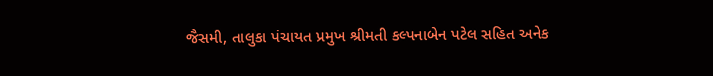જૈસમી, તાલુકા પંચાયત પ્રમુખ શ્રીમતી કલ્પનાબેન પટેલ સહિત અનેક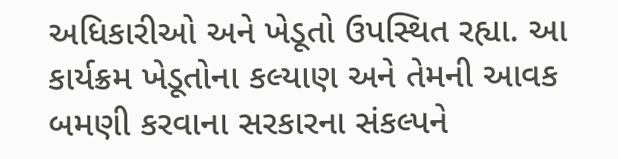અધિકારીઓ અને ખેડૂતો ઉપસ્થિત રહ્યા. આ કાર્યક્રમ ખેડૂતોના કલ્યાણ અને તેમની આવક બમણી કરવાના સરકારના સંકલ્પને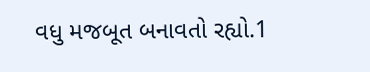વધુ મજબૂત બનાવતો રહ્યો.1